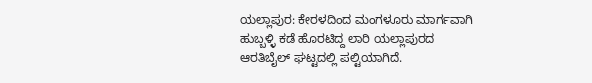ಯಲ್ಲಾಪುರ: ಕೇರಳದಿಂದ ಮಂಗಳೂರು ಮಾರ್ಗವಾಗಿ ಹುಬ್ಬಳ್ಳಿ ಕಡೆ ಹೊರಟಿದ್ದ ಲಾರಿ ಯಲ್ಲಾಪುರದ ಆರತಿಬೈಲ್ ಘಟ್ಟದಲ್ಲಿ ಪಲ್ಟಿಯಾಗಿದೆ.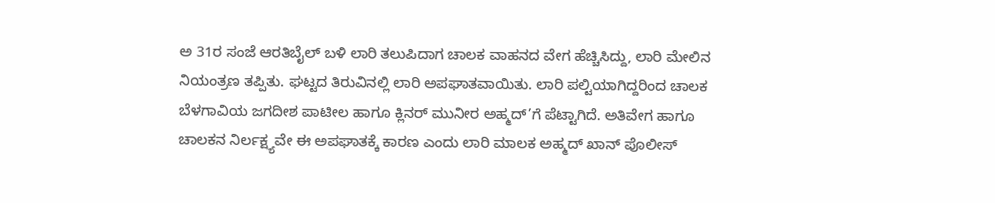ಅ 31ರ ಸಂಜೆ ಆರತಿಬೈಲ್ ಬಳಿ ಲಾರಿ ತಲುಪಿದಾಗ ಚಾಲಕ ವಾಹನದ ವೇಗ ಹೆಚ್ಚಿಸಿದ್ದು, ಲಾರಿ ಮೇಲಿನ ನಿಯಂತ್ರಣ ತಪ್ಪಿತು. ಘಟ್ಟದ ತಿರುವಿನಲ್ಲಿ ಲಾರಿ ಅಪಘಾತವಾಯಿತು. ಲಾರಿ ಪಲ್ಟಿಯಾಗಿದ್ದರಿಂದ ಚಾಲಕ ಬೆಳಗಾವಿಯ ಜಗದೀಶ ಪಾಟೀಲ ಹಾಗೂ ಕ್ಲಿನರ್ ಮುನೀರ ಅಹ್ಮದ್’ಗೆ ಪೆಟ್ಟಾಗಿದೆ. ಅತಿವೇಗ ಹಾಗೂ ಚಾಲಕನ ನಿರ್ಲಕ್ಷ್ಯವೇ ಈ ಅಪಘಾತಕ್ಕೆ ಕಾರಣ ಎಂದು ಲಾರಿ ಮಾಲಕ ಅಹ್ಮದ್ ಖಾನ್ ಪೊಲೀಸ್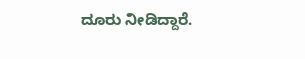ದೂರು ನೀಡಿದ್ದಾರೆ.